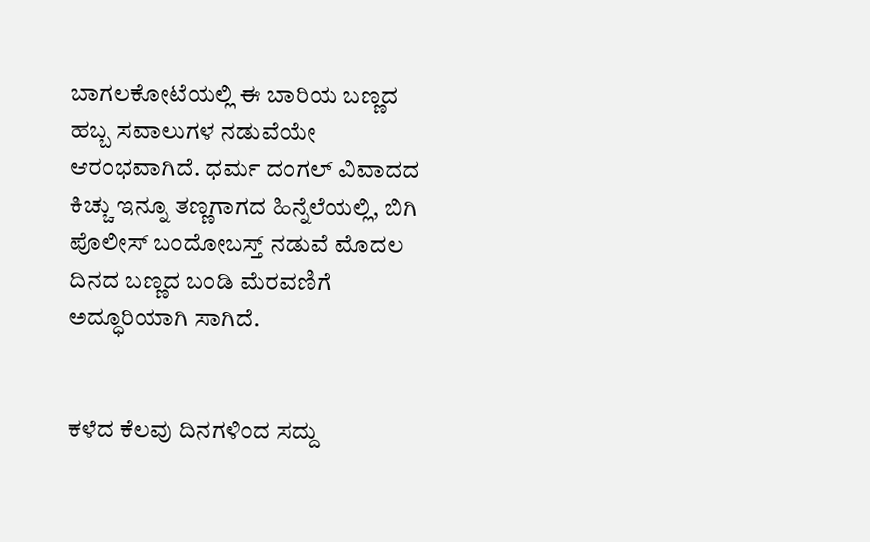ಬಾಗಲಕೋಟೆಯಲ್ಲಿ ಈ ಬಾರಿಯ ಬಣ್ಣದ ಹಬ್ಬ ಸವಾಲುಗಳ ನಡುವೆಯೇ ಆರಂಭವಾಗಿದೆ. ಧರ್ಮ ದಂಗಲ್ ವಿವಾದದ ಕಿಚ್ಚು ಇನ್ನೂ ತಣ್ಣಗಾಗದ ಹಿನ್ನೆಲೆಯಲ್ಲಿ, ಬಿಗಿ ಪೊಲೀಸ್ ಬಂದೋಬಸ್ತ್ ನಡುವೆ ಮೊದಲ ದಿನದ ಬಣ್ಣದ ಬಂಡಿ ಮೆರವಣಿಗೆ ಅದ್ಧೂರಿಯಾಗಿ ಸಾಗಿದೆ.


ಕಳೆದ ಕೆಲವು ದಿನಗಳಿಂದ ಸದ್ದು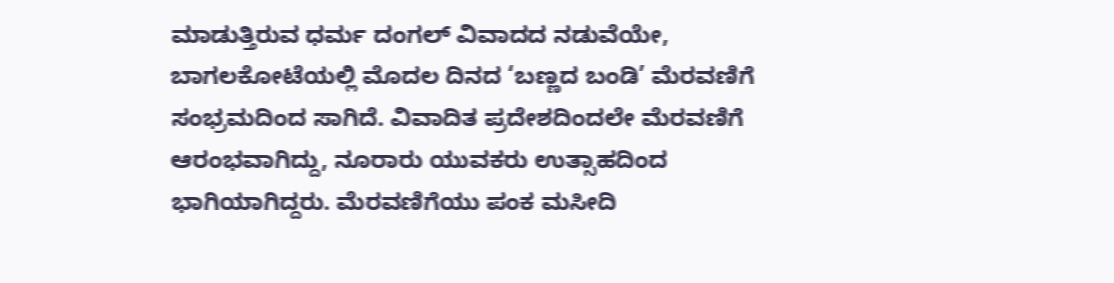ಮಾಡುತ್ತಿರುವ ಧರ್ಮ ದಂಗಲ್ ವಿವಾದದ ನಡುವೆಯೇ, ಬಾಗಲಕೋಟೆಯಲ್ಲಿ ಮೊದಲ ದಿನದ ‘ಬಣ್ಣದ ಬಂಡಿ’ ಮೆರವಣಿಗೆ ಸಂಭ್ರಮದಿಂದ ಸಾಗಿದೆ. ವಿವಾದಿತ ಪ್ರದೇಶದಿಂದಲೇ ಮೆರವಣಿಗೆ ಆರಂಭವಾಗಿದ್ದು, ನೂರಾರು ಯುವಕರು ಉತ್ಸಾಹದಿಂದ ಭಾಗಿಯಾಗಿದ್ದರು. ಮೆರವಣಿಗೆಯು ಪಂಕ ಮಸೀದಿ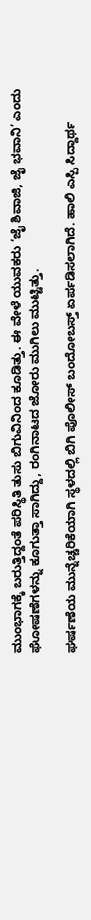ಮುಂಭಾಗಕ್ಕೆ ಬರುತ್ತಿದ್ದಂತೆ ಪರಿಸ್ಥಿತಿ ತುಸು ಬಿಗುವಿನಿಂದ ಕೂಡಿತ್ತು. ಈ ವೇಳೆ ಯುವಕರು ‘ಜೈ ಶಿವಾಜಿ, ಜೈ ಭವಾನಿ’ ಎಂದು ಘೋಷಣೆಗಳನ್ನು ಕೂಗುತ್ತಾ ಸಾಗಿದ್ದು, ರಂಗಿನಾಟದ ಜೋರು ಮುಗಿಲು ಮುಟ್ಟಿತ್ತು.

ಘರ್ಷಣೆಯ ಮುನ್ನೆಚ್ಚರಿಕೆಯಾಗಿ ಸ್ಥಳದಲ್ಲಿ ಬಿಗಿ ಪೊಲೀಸ್ ಬಂದೋಬಸ್ತ್ ಏರ್ಪಡಿಸಲಾಗಿದೆ. ಹಾಲಿ ಎಸ್ಪಿ ಸಿದ್ದಾರ್ಥ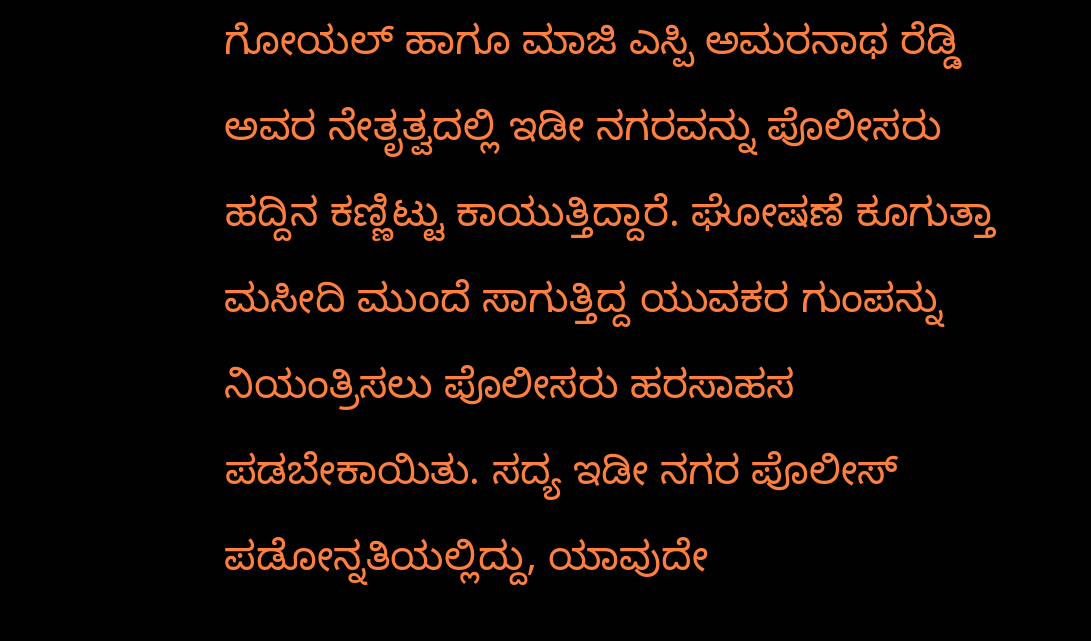ಗೋಯಲ್ ಹಾಗೂ ಮಾಜಿ ಎಸ್ಪಿ ಅಮರನಾಥ ರೆಡ್ಡಿ ಅವರ ನೇತೃತ್ವದಲ್ಲಿ ಇಡೀ ನಗರವನ್ನು ಪೊಲೀಸರು ಹದ್ದಿನ ಕಣ್ಣಿಟ್ಟು ಕಾಯುತ್ತಿದ್ದಾರೆ. ಘೋಷಣೆ ಕೂಗುತ್ತಾ ಮಸೀದಿ ಮುಂದೆ ಸಾಗುತ್ತಿದ್ದ ಯುವಕರ ಗುಂಪನ್ನು ನಿಯಂತ್ರಿಸಲು ಪೊಲೀಸರು ಹರಸಾಹಸ ಪಡಬೇಕಾಯಿತು. ಸದ್ಯ ಇಡೀ ನಗರ ಪೊಲೀಸ್ ಪಡೋನ್ನತಿಯಲ್ಲಿದ್ದು, ಯಾವುದೇ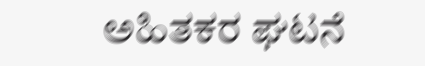ಅಹಿತಕರ ಘಟನೆ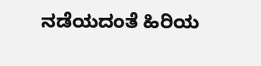ನಡೆಯದಂತೆ ಹಿರಿಯ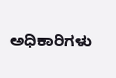ಅಧಿಕಾರಿಗಳು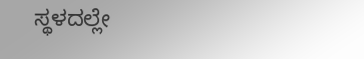ಸ್ಥಳದಲ್ಲೇ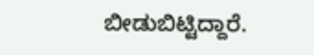ಬೀಡುಬಿಟ್ಟಿದ್ದಾರೆ.